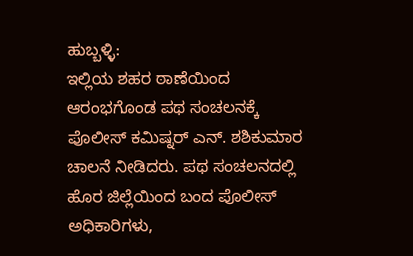ಹುಬ್ಬಳ್ಳಿ:
ಇಲ್ಲಿಯ ಶಹರ ಠಾಣೆಯಿಂದ ಆರಂಭಗೊಂಡ ಪಥ ಸಂಚಲನಕ್ಕೆ ಪೊಲೀಸ್ ಕಮಿಷ್ನರ್ ಎನ್. ಶಶಿಕುಮಾರ ಚಾಲನೆ ನೀಡಿದರು. ಪಥ ಸಂಚಲನದಲ್ಲಿ ಹೊರ ಜಿಲ್ಲೆಯಿಂದ ಬಂದ ಪೊಲೀಸ್ ಅಧಿಕಾರಿಗಳು,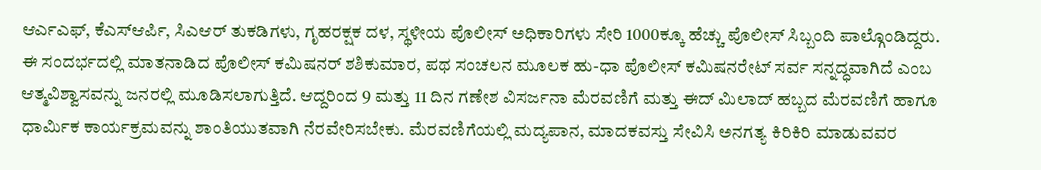ಆರ್ಎಎಫ್, ಕೆಎಸ್ಆರ್ಪಿ, ಸಿಎಆರ್ ತುಕಡಿಗಳು, ಗೃಹರಕ್ಷಕ ದಳ, ಸ್ಥಳೀಯ ಪೊಲೀಸ್ ಅಧಿಕಾರಿಗಳು ಸೇರಿ 1000ಕ್ಕೂ ಹೆಚ್ಚು ಪೊಲೀಸ್ ಸಿಬ್ಬಂದಿ ಪಾಲ್ಗೊಂಡಿದ್ದರು.
ಈ ಸಂದರ್ಭದಲ್ಲಿ ಮಾತನಾಡಿದ ಪೊಲೀಸ್ ಕಮಿಷನರ್ ಶಶಿಕುಮಾರ, ಪಥ ಸಂಚಲನ ಮೂಲಕ ಹು-ಧಾ ಪೊಲೀಸ್ ಕಮಿಷನರೇಟ್ ಸರ್ವ ಸನ್ನದ್ಧವಾಗಿದೆ ಎಂಬ ಆತ್ಮವಿಶ್ವಾಸವನ್ನು ಜನರಲ್ಲಿ ಮೂಡಿಸಲಾಗುತ್ತಿದೆ. ಆದ್ದರಿಂದ 9 ಮತ್ತು 11 ದಿನ ಗಣೇಶ ವಿಸರ್ಜನಾ ಮೆರವಣಿಗೆ ಮತ್ತು ಈದ್ ಮಿಲಾದ್ ಹಬ್ಬದ ಮೆರವಣಿಗೆ ಹಾಗೂ ಧಾರ್ಮಿಕ ಕಾರ್ಯಕ್ರಮವನ್ನು ಶಾಂತಿಯುತವಾಗಿ ನೆರವೇರಿಸಬೇಕು. ಮೆರವಣಿಗೆಯಲ್ಲಿ ಮದ್ಯಪಾನ, ಮಾದಕವಸ್ತು ಸೇವಿಸಿ ಅನಗತ್ಯ ಕಿರಿಕಿರಿ ಮಾಡುವವರ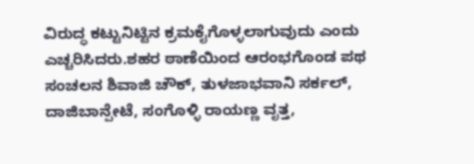ವಿರುದ್ಧ ಕಟ್ಟುನಿಟ್ಟಿನ ಕ್ರಮಕೈಗೊಳ್ಳಲಾಗುವುದು ಎಂದು ಎಚ್ಚರಿಸಿದರು.ಶಹರ ಠಾಣೆಯಿಂದ ಆರಂಭಗೊಂಡ ಪಥ ಸಂಚಲನ ಶಿವಾಜಿ ಚೌಕ್, ತುಳಜಾಭವಾನಿ ಸರ್ಕಲ್, ದಾಜಿಬಾನ್ಪೇಟೆ, ಸಂಗೊಳ್ಳಿ ರಾಯಣ್ಣ ವೃತ್ತ,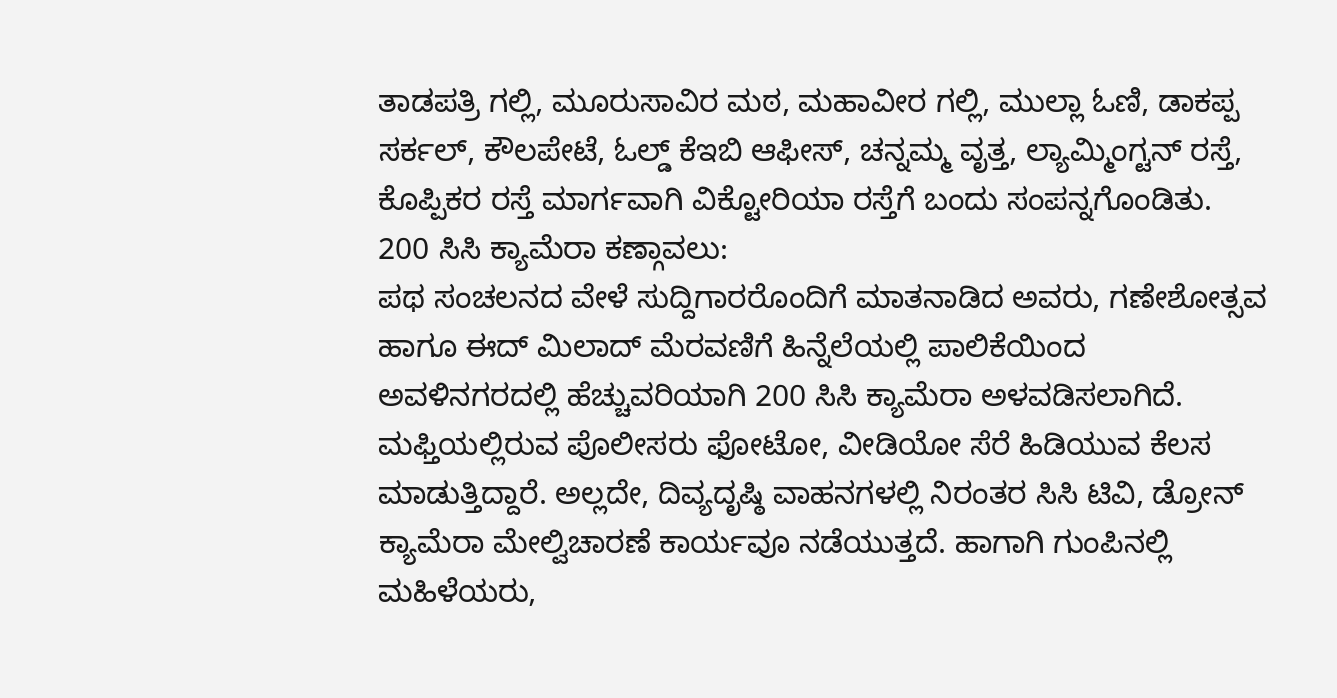ತಾಡಪತ್ರಿ ಗಲ್ಲಿ, ಮೂರುಸಾವಿರ ಮಠ, ಮಹಾವೀರ ಗಲ್ಲಿ, ಮುಲ್ಲಾ ಓಣಿ, ಡಾಕಪ್ಪ ಸರ್ಕಲ್, ಕೌಲಪೇಟೆ, ಓಲ್ಡ್ ಕೆಇಬಿ ಆಫೀಸ್, ಚನ್ನಮ್ಮ ವೃತ್ತ, ಲ್ಯಾಮ್ಮಿಂಗ್ಟನ್ ರಸ್ತೆ, ಕೊಪ್ಪಿಕರ ರಸ್ತೆ ಮಾರ್ಗವಾಗಿ ವಿಕ್ಟೋರಿಯಾ ರಸ್ತೆಗೆ ಬಂದು ಸಂಪನ್ನಗೊಂಡಿತು.
200 ಸಿಸಿ ಕ್ಯಾಮೆರಾ ಕಣ್ಗಾವಲು:
ಪಥ ಸಂಚಲನದ ವೇಳೆ ಸುದ್ದಿಗಾರರೊಂದಿಗೆ ಮಾತನಾಡಿದ ಅವರು, ಗಣೇಶೋತ್ಸವ ಹಾಗೂ ಈದ್ ಮಿಲಾದ್ ಮೆರವಣಿಗೆ ಹಿನ್ನೆಲೆಯಲ್ಲಿ ಪಾಲಿಕೆಯಿಂದ ಅವಳಿನಗರದಲ್ಲಿ ಹೆಚ್ಚುವರಿಯಾಗಿ 200 ಸಿಸಿ ಕ್ಯಾಮೆರಾ ಅಳವಡಿಸಲಾಗಿದೆ. ಮಫ್ತಿಯಲ್ಲಿರುವ ಪೊಲೀಸರು ಫೋಟೋ, ವೀಡಿಯೋ ಸೆರೆ ಹಿಡಿಯುವ ಕೆಲಸ ಮಾಡುತ್ತಿದ್ದಾರೆ. ಅಲ್ಲದೇ, ದಿವ್ಯದೃಷ್ಠಿ ವಾಹನಗಳಲ್ಲಿ ನಿರಂತರ ಸಿಸಿ ಟಿವಿ, ಡ್ರೋನ್ ಕ್ಯಾಮೆರಾ ಮೇಲ್ವಿಚಾರಣೆ ಕಾರ್ಯವೂ ನಡೆಯುತ್ತದೆ. ಹಾಗಾಗಿ ಗುಂಪಿನಲ್ಲಿ ಮಹಿಳೆಯರು,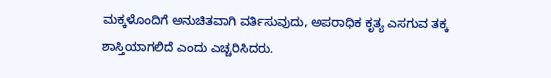ಮಕ್ಕಳೊಂದಿಗೆ ಅನುಚಿತವಾಗಿ ವರ್ತಿಸುವುದು, ಅಪರಾಧಿಕ ಕೃತ್ಯ ಎಸಗುವ ತಕ್ಕ ಶಾಸ್ತಿಯಾಗಲಿದೆ ಎಂದು ಎಚ್ಚರಿಸಿದರು.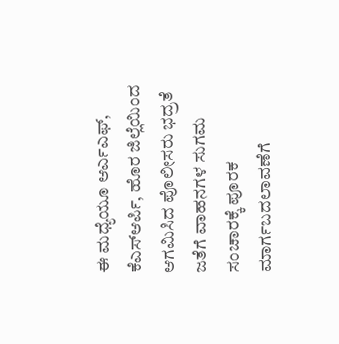ಈ ಮಧ್ಯೆಯೂ ಆರ್ಎಎಫ್, ಕೆಎಸ್ಆರ್ಪಿ, ಹೊರ ಜಿಲ್ಲೆಯಿಂದ ಆಗಮಿಸಿದ ಪೊಲೀಸರು ಭದ್ರತೆ ಜತೆಗೆ ವಾಹನಗಳ ಸುಗಮ ಸಂಚಾರಕ್ಕೆ ಪೂರಕ ಮಾರ್ಗಬದಲಾವಣೆಗೆ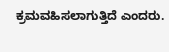ಕ್ರಮವಹಿಸಲಾಗುತ್ತಿದೆ ಎಂದರು.